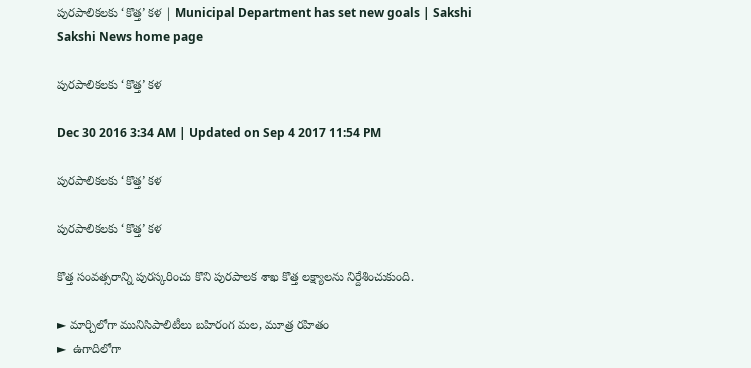పురపాలికలకు ‘కొత్త’ కళ | Municipal Department has set new goals | Sakshi
Sakshi News home page

పురపాలికలకు ‘కొత్త’ కళ

Dec 30 2016 3:34 AM | Updated on Sep 4 2017 11:54 PM

పురపాలికలకు ‘కొత్త’ కళ

పురపాలికలకు ‘కొత్త’ కళ

కొత్త సంవత్సరాన్ని పురస్కరించు కొని పురపాలక శాఖ కొత్త లక్ష్యాలను నిర్దేశించుకుంది.

► మార్చిలోగా మునిసిపాలిటీలు బహిరంగ మల, మూత్ర రహితం
►  ఉగాదిలోగా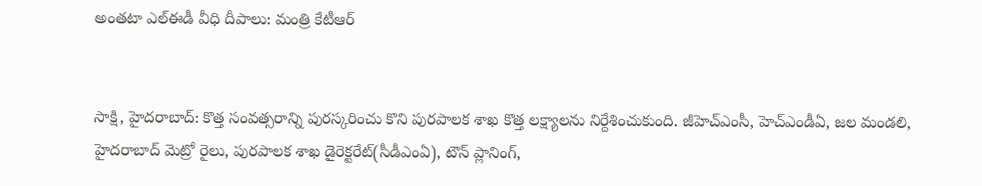అంతటా ఎల్‌ఈడీ వీధి దీపాలు: మంత్రి కేటీఆర్‌


సాక్షి, హైదరాబాద్‌: కొత్త సంవత్సరాన్ని పురస్కరించు కొని పురపాలక శాఖ కొత్త లక్ష్యాలను నిర్దేశించుకుంది. జీహెచ్‌ఎంసీ, హెచ్‌ఎండీఏ, జల మండలి, హైదరాబాద్‌ మెట్రో రైలు, పురపాలక శాఖ డైరెక్టరేట్‌(సీడీఎంఏ), టౌన్ ప్లానింగ్,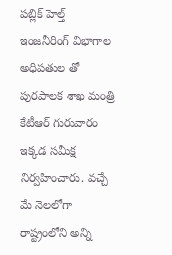పబ్లిక్‌ హెల్త్‌ ఇంజనీరింగ్‌ విభాగాల అధిపతుల తో పురపాలక శాఖ మంత్రి కేటీఆర్‌ గురువారం ఇక్కడ సమీక్ష నిర్వహించారు. వచ్చే మే నెలలోగా రాష్ట్రంలోని అన్ని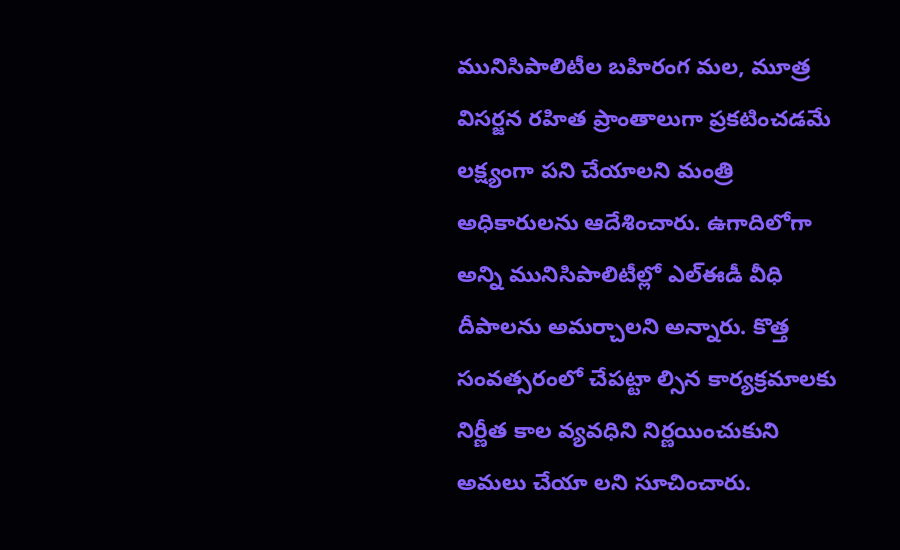మునిసిపాలిటీల బహిరంగ మల, మూత్ర విసర్జన రహిత ప్రాంతాలుగా ప్రకటించడమే లక్ష్యంగా పని చేయాలని మంత్రి అధికారులను ఆదేశించారు. ఉగాదిలోగా అన్ని మునిసిపాలిటీల్లో ఎల్‌ఈడీ వీధి దీపాలను అమర్చాలని అన్నారు. కొత్త సంవత్సరంలో చేపట్టా ల్సిన కార్యక్రమాలకు నిర్ణీత కాల వ్యవధిని నిర్ణయించుకుని అమలు చేయా లని సూచించారు.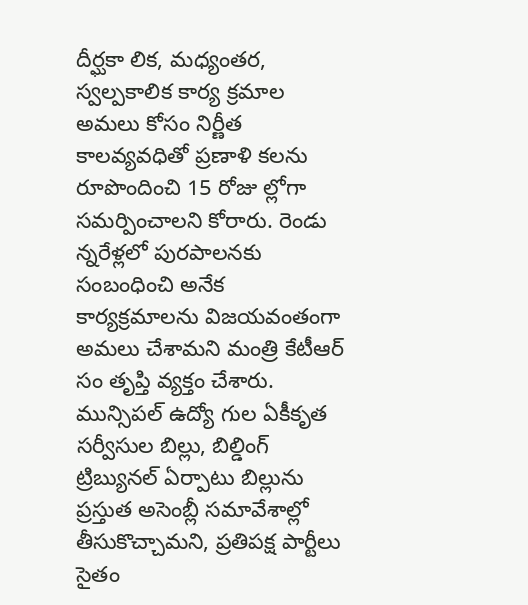దీర్ఘకా లిక, మధ్యంతర, స్వల్పకాలిక కార్య క్రమాల అమలు కోసం నిర్ణీత కాలవ్యవధితో ప్రణాళి కలను రూపొందించి 15 రోజు ల్లోగా సమర్పించాలని కోరారు. రెండు న్నరేళ్లలో పురపాలనకు సంబంధించి అనేక కార్యక్రమాలను విజయవంతంగా అమలు చేశామని మంత్రి కేటీఆర్‌ సం తృప్తి వ్యక్తం చేశారు. మున్సిపల్‌ ఉద్యో గుల ఏకీకృత సర్వీసుల బిల్లు, బిల్డింగ్‌ ట్రిబ్యునల్‌ ఏర్పాటు బిల్లును ప్రస్తుత అసెంబ్లీ సమావేశాల్లో తీసుకొచ్చామని, ప్రతిపక్ష పార్టీలు సైతం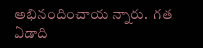అభినందించాయ న్నారు.  గత ఏడాది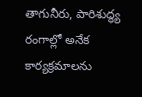తాగునీరు, పారిశుద్ధ్య రంగాల్లో అనేక కార్యక్రమాలను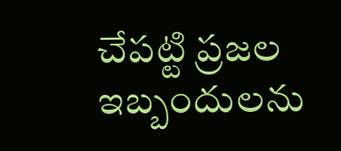చేపట్టి ప్రజల ఇబ్బందులను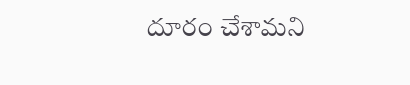దూరం చేశామని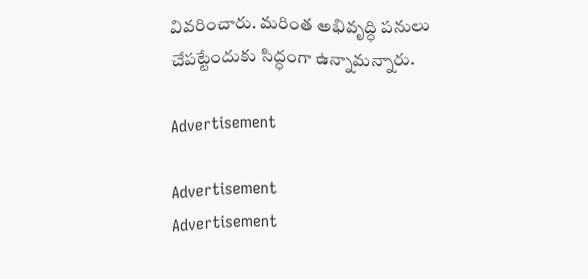వివరించారు. మరింత అభివృద్ధి పనులు చేపట్టేందుకు సిద్ధంగా ఉన్నామన్నారు.

Advertisement

Advertisement
Advertisement